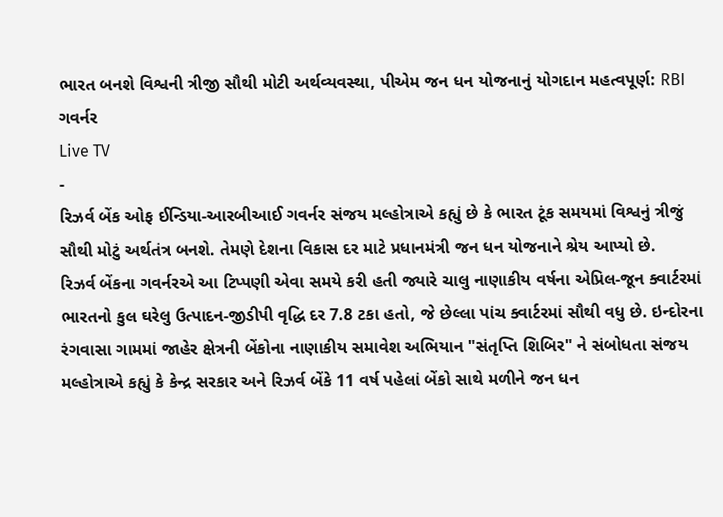ભારત બનશે વિશ્વની ત્રીજી સૌથી મોટી અર્થવ્યવસ્થા, પીએમ જન ધન યોજનાનું યોગદાન મહત્વપૂર્ણ: RBI ગવર્નર
Live TV
-
રિઝર્વ બેંક ઓફ ઈન્ડિયા-આરબીઆઈ ગવર્નર સંજય મલ્હોત્રાએ કહ્યું છે કે ભારત ટૂંક સમયમાં વિશ્વનું ત્રીજું સૌથી મોટું અર્થતંત્ર બનશે. તેમણે દેશના વિકાસ દર માટે પ્રધાનમંત્રી જન ધન યોજનાને શ્રેય આપ્યો છે.
રિઝર્વ બેંકના ગવર્નરએ આ ટિપ્પણી એવા સમયે કરી હતી જ્યારે ચાલુ નાણાકીય વર્ષના એપ્રિલ-જૂન ક્વાર્ટરમાં ભારતનો કુલ ઘરેલુ ઉત્પાદન-જીડીપી વૃદ્ધિ દર 7.8 ટકા હતો, જે છેલ્લા પાંચ ક્વાર્ટરમાં સૌથી વધુ છે. ઇન્દોરના રંગવાસા ગામમાં જાહેર ક્ષેત્રની બેંકોના નાણાકીય સમાવેશ અભિયાન "સંતૃપ્તિ શિબિર" ને સંબોધતા સંજય મલ્હોત્રાએ કહ્યું કે કેન્દ્ર સરકાર અને રિઝર્વ બેંકે 11 વર્ષ પહેલાં બેંકો સાથે મળીને જન ધન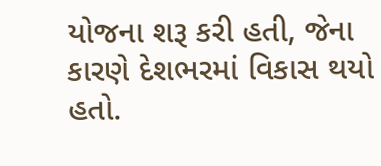યોજના શરૂ કરી હતી, જેના કારણે દેશભરમાં વિકાસ થયો હતો.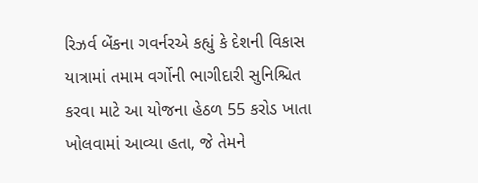રિઝર્વ બેંકના ગવર્નરએ કહ્યું કે દેશની વિકાસ યાત્રામાં તમામ વર્ગોની ભાગીદારી સુનિશ્ચિત કરવા માટે આ યોજના હેઠળ 55 કરોડ ખાતા ખોલવામાં આવ્યા હતા, જે તેમને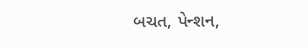બચત, પેન્શન,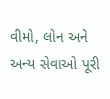વીમો, લોન અને અન્ય સેવાઓ પૂરી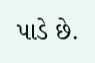પાડે છે.